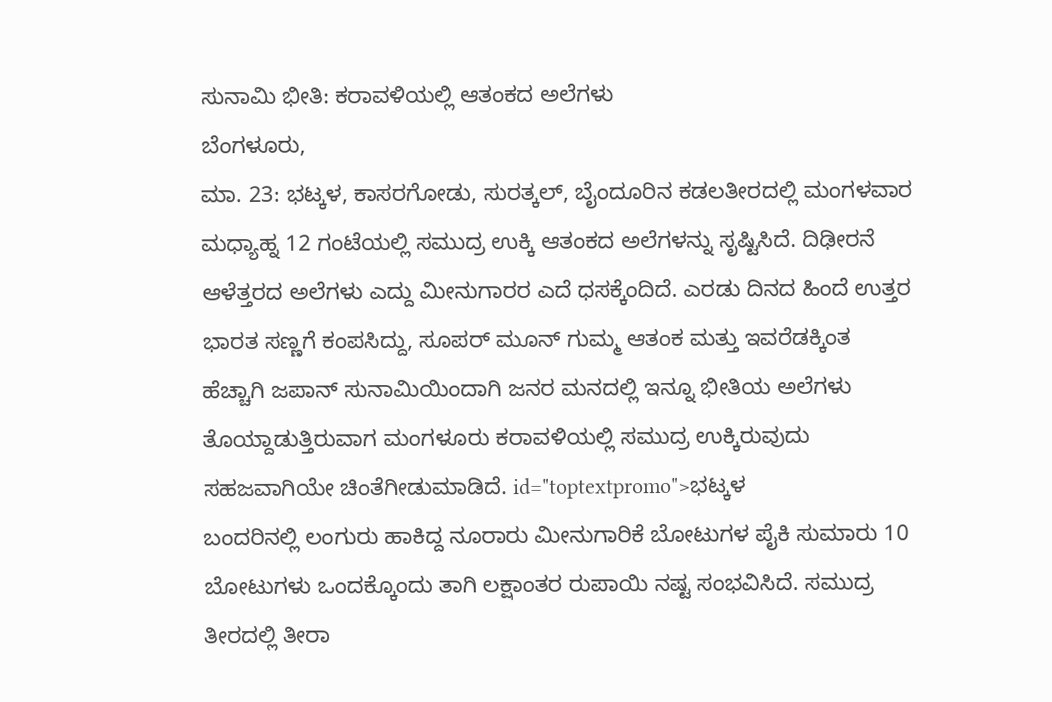ಸುನಾಮಿ ಭೀತಿ: ಕರಾವಳಿಯಲ್ಲಿ ಆತಂಕದ ಅಲೆಗಳು
ಬೆಂಗಳೂರು,
ಮಾ. 23: ಭಟ್ಕಳ, ಕಾಸರಗೋಡು, ಸುರತ್ಕಲ್, ಬೈಂದೂರಿನ ಕಡಲತೀರದಲ್ಲಿ ಮಂಗಳವಾರ ಮಧ್ಯಾಹ್ನ 12 ಗಂಟೆಯಲ್ಲಿ ಸಮುದ್ರ ಉಕ್ಕಿ ಆತಂಕದ ಅಲೆಗಳನ್ನು ಸೃಷ್ಟಿಸಿದೆ. ದಿಢೀರನೆ ಆಳೆತ್ತರದ ಅಲೆಗಳು ಎದ್ದು ಮೀನುಗಾರರ ಎದೆ ಧಸಕ್ಕೆಂದಿದೆ. ಎರಡು ದಿನದ ಹಿಂದೆ ಉತ್ತರ ಭಾರತ ಸಣ್ಣಗೆ ಕಂಪಸಿದ್ದು, ಸೂಪರ್ ಮೂನ್ ಗುಮ್ಮ ಆತಂಕ ಮತ್ತು ಇವರೆಡಕ್ಕಿಂತ ಹೆಚ್ಚಾಗಿ ಜಪಾನ್ ಸುನಾಮಿಯಿಂದಾಗಿ ಜನರ ಮನದಲ್ಲಿ ಇನ್ನೂ ಭೀತಿಯ ಅಲೆಗಳು ತೊಯ್ದಾಡುತ್ತಿರುವಾಗ ಮಂಗಳೂರು ಕರಾವಳಿಯಲ್ಲಿ ಸಮುದ್ರ ಉಕ್ಕಿರುವುದು ಸಹಜವಾಗಿಯೇ ಚಿಂತೆಗೀಡುಮಾಡಿದೆ. id="toptextpromo">ಭಟ್ಕಳ
ಬಂದರಿನಲ್ಲಿ ಲಂಗುರು ಹಾಕಿದ್ದ ನೂರಾರು ಮೀನುಗಾರಿಕೆ ಬೋಟುಗಳ ಪೈಕಿ ಸುಮಾರು 10 ಬೋಟುಗಳು ಒಂದಕ್ಕೊಂದು ತಾಗಿ ಲಕ್ಷಾಂತರ ರುಪಾಯಿ ನಷ್ಟ ಸಂಭವಿಸಿದೆ. ಸಮುದ್ರ ತೀರದಲ್ಲಿ ತೀರಾ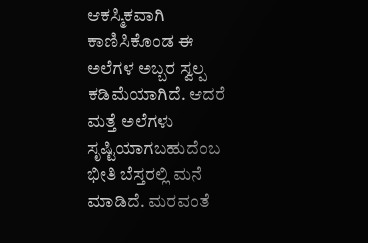ಆಕಸ್ಮಿಕವಾಗಿ ಕಾಣಿಸಿಕೊಂಡ ಈ ಅಲೆಗಳ ಅಬ್ಬರ ಸ್ವಲ್ಪ ಕಡಿಮೆಯಾಗಿದೆ. ಆದರೆ ಮತ್ತೆ ಅಲೆಗಳು ಸೃಷ್ಟಿಯಾಗಬಹುದೆಂಬ ಭೀತಿ ಬೆಸ್ತರಲ್ಲಿ ಮನೆ ಮಾಡಿದೆ. ಮರವಂತೆ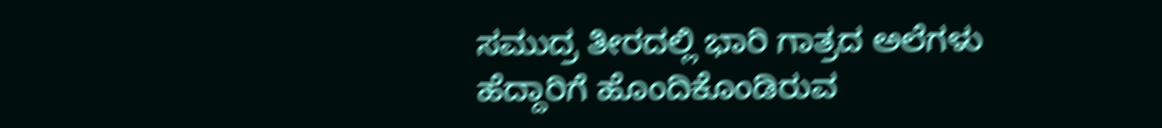ಸಮುದ್ರ ತೀರದಲ್ಲಿ ಭಾರಿ ಗಾತ್ರದ ಅಲೆಗಳು ಹೆದ್ದಾರಿಗೆ ಹೊಂದಿಕೊಂಡಿರುವ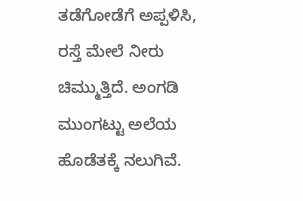ತಡೆಗೋಡೆಗೆ ಅಪ್ಪಳಿಸಿ, ರಸ್ತೆ ಮೇಲೆ ನೀರು ಚಿಮ್ಮುತ್ತಿದೆ. ಅಂಗಡಿ ಮುಂಗಟ್ಟು ಅಲೆಯ ಹೊಡೆತಕ್ಕೆ ನಲುಗಿವೆ.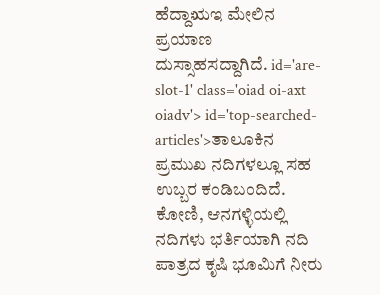ಹೆದ್ದಾಋಇ ಮೇಲಿನ ಪ್ರಯಾಣ ದುಸ್ಸಾಹಸದ್ದಾಗಿದೆ. id='are-slot-1' class='oiad oi-axt oiadv'> id='top-searched-articles'>ತಾಲೂಕಿನ
ಪ್ರಮುಖ ನದಿಗಳಲ್ಲೂ ಸಹ ಉಬ್ಬರ ಕಂಡಿಬಂದಿದೆ. ಕೋಣಿ, ಆನಗಳ್ಳಿಯಲ್ಲಿ ನದಿಗಳು ಭರ್ತಿಯಾಗಿ ನದಿ ಪಾತ್ರದ ಕೃಷಿ ಭೂಮಿಗೆ ನೀರು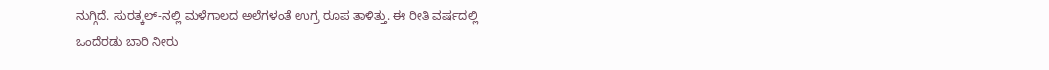ನುಗ್ಗಿದೆ. ಸುರತ್ಕಲ್-ನಲ್ಲಿ ಮಳೆಗಾಲದ ಅಲೆಗಳಂತೆ ಉಗ್ರ ರೂಪ ತಾಳಿತ್ತು. ಈ ರೀತಿ ವರ್ಷದಲ್ಲಿ ಒಂದೆರಡು ಬಾರಿ ನೀರು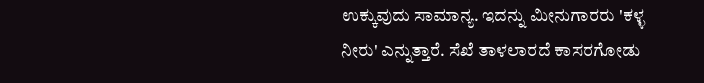ಉಕ್ಕುವುದು ಸಾಮಾನ್ಯ. ಇದನ್ನು ಮೀನುಗಾರರು 'ಕಳ್ಳ ನೀರು' ಎನ್ನುತ್ತಾರೆ. ಸೆಖೆ ತಾಳಲಾರದೆ ಕಾಸರಗೋಡು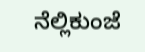ನೆಲ್ಲಿಕುಂಜೆ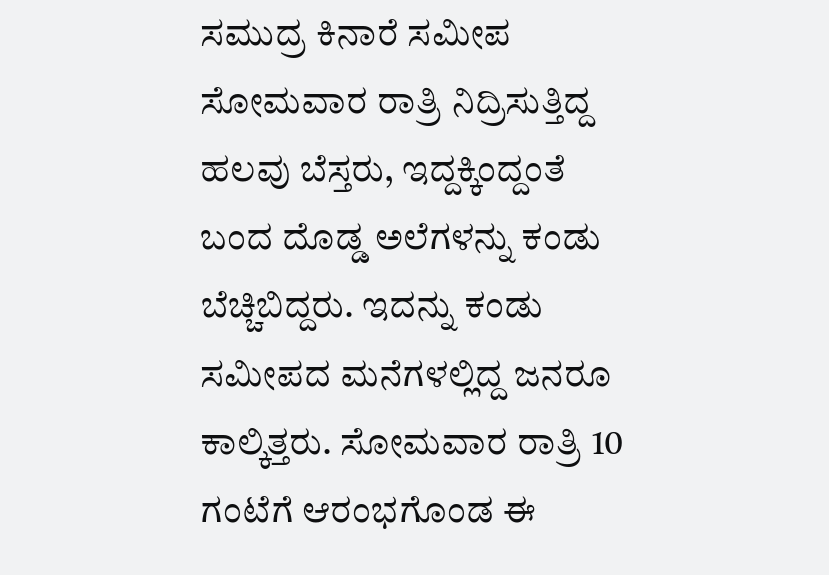ಸಮುದ್ರ ಕಿನಾರೆ ಸಮೀಪ ಸೋಮವಾರ ರಾತ್ರಿ ನಿದ್ರಿಸುತ್ತಿದ್ದ ಹಲವು ಬೆಸ್ತರು, ಇದ್ದಕ್ಕಿಂದ್ದಂತೆ ಬಂದ ದೊಡ್ಡ ಅಲೆಗಳನ್ನು ಕಂಡು ಬೆಚ್ಚಿಬಿದ್ದರು. ಇದನ್ನು ಕಂಡು ಸಮೀಪದ ಮನೆಗಳಲ್ಲಿದ್ದ ಜನರೂ ಕಾಲ್ಕಿತ್ತರು. ಸೋಮವಾರ ರಾತ್ರಿ 10 ಗಂಟೆಗೆ ಆರಂಭಗೊಂಡ ಈ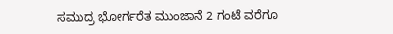ಸಮುದ್ರ ಭೋರ್ಗರೆತ ಮುಂಜಾನೆ 2 ಗಂಟೆ ವರೆಗೂ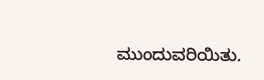ಮುಂದುವರಿಯಿತು.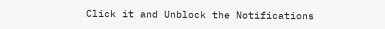Click it and Unblock the Notifications